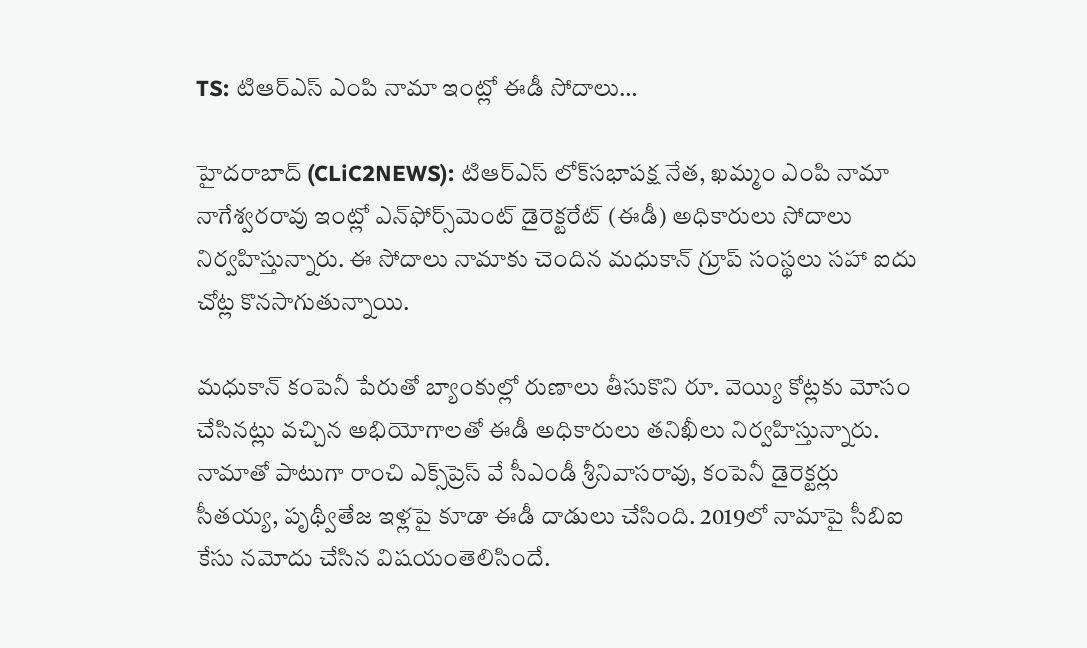TS: టిఆర్ఎస్ ఎంపి నామా ఇంట్లో ఈడీ సోదాలు…

హైద‌రాబాద్ (CLiC2NEWS): టిఆర్ఎస్ లోక్‌స‌భాప‌క్ష నేత‌, ఖ‌మ్మం ఎంపి నామా నాగేశ్వ‌ర‌రావు ఇంట్లో ఎన్‌ఫోర్స్‌మెంట్ డైరెక్ట‌రేట్ (ఈడీ) అధికారులు సోదాలు నిర్వ‌హిస్తున్నారు. ఈ సోదాలు నామాకు చెందిన మ‌ధుకాన్ గ్రూప్ సంస్థ‌లు స‌హా ఐదు చోట్ల కొనసాగుతున్నాయి.

మ‌ధుకాన్ కంపెనీ పేరుతో బ్యాంకుల్లో రుణాలు తీసుకొని రూ. వెయ్యి కోట్ల‌కు మోసం చేసిన‌ట్లు వ‌చ్చిన అభియోగాల‌తో ఈడీ అధికారులు త‌నిఖీలు నిర్వ‌హిస్తున్నారు. నామాతో పాటుగా రాంచి ఎక్స్‌ప్రెస్ వే సీఎండీ శ్రీనివాస‌రావు, కంపెనీ డైరెక్ట‌ర్లు సీత‌య్య‌, పృథ్వీతేజ ఇళ్ల‌పై కూడా ఈడీ దాడులు చేసింది. 2019లో నామాపై సీబిఐ కేసు న‌మోదు చేసిన విష‌యంతెలిసిందే.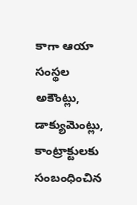కాగా ఆయా సంస్థ‌ల అకౌంట్లు, డాక్యుమెంట్లు, కాంట్రాక్టుల‌కు సంబంధించిన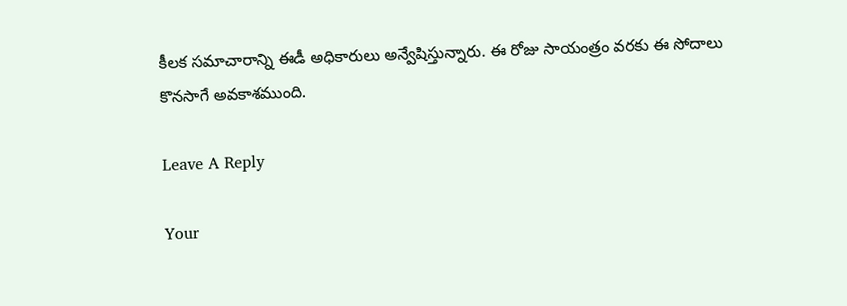కీల‌క స‌మాచారాన్ని ఈడీ అధికారులు అన్వేషిస్తున్నారు. ఈ రోజు సాయంత్రం వ‌ర‌కు ఈ సోదాలు కొన‌సాగే అవ‌కాశ‌ముంది.

Leave A Reply

Your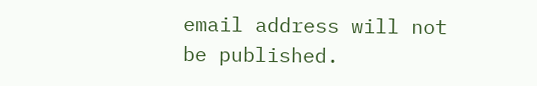email address will not be published.